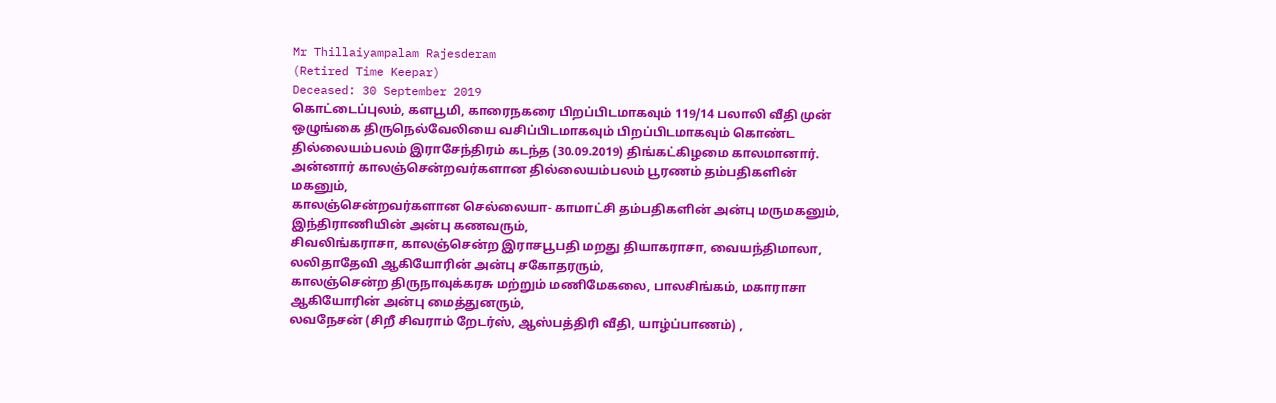Mr Thillaiyampalam Rajesderam
(Retired Time Keepar)
Deceased: 30 September 2019
கொட்டைப்புலம், களபூமி, காரைநகரை பிறப்பிடமாகவும் 119/14 பலாலி வீதி முன் ஒழுங்கை திருநெல்வேலியை வசிப்பிடமாகவும் பிறப்பிடமாகவும் கொண்ட தில்லையம்பலம் இராசேந்திரம் கடந்த (30.09.2019) திங்கட்கிழமை காலமானார்.
அன்னார் காலஞ்சென்றவர்களான தில்லையம்பலம் பூரணம் தம்பதிகளின் மகனும்,
காலஞ்சென்றவர்களான செல்லையா- காமாட்சி தம்பதிகளின் அன்பு மருமகனும்,
இந்திராணியின் அன்பு கணவரும்,
சிவலிங்கராசா, காலஞ்சென்ற இராசபூபதி மறது தியாகராசா, வையந்திமாலா, லலிதாதேவி ஆகியோரின் அன்பு சகோதரரும்,
காலஞ்சென்ற திருநாவுக்கரசு மற்றும் மணிமேகலை, பாலசிங்கம், மகாராசா ஆகியோரின் அன்பு மைத்துனரும்,
லவநேசன் (சிறீ சிவராம் றேடர்ஸ், ஆஸ்பத்திரி வீதி, யாழ்ப்பாணம்) ,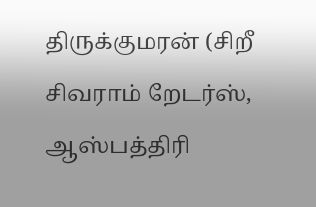திருக்குமரன் (சிறீ சிவராம் றேடர்ஸ், ஆஸ்பத்திரி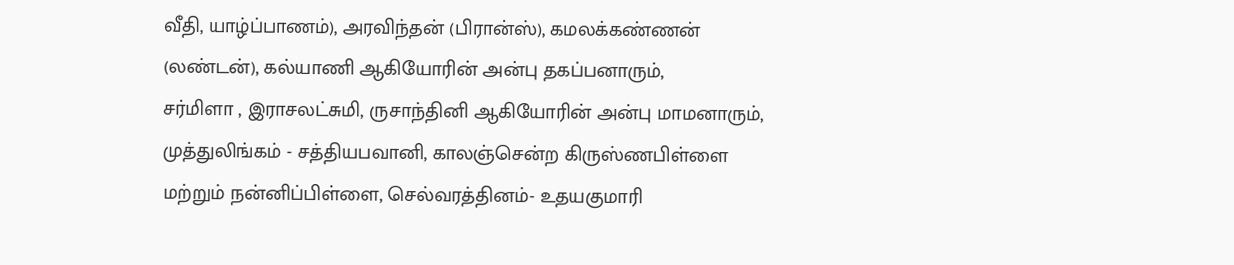வீதி, யாழ்ப்பாணம்), அரவிந்தன் (பிரான்ஸ்), கமலக்கண்ணன் (லண்டன்), கல்யாணி ஆகியோரின் அன்பு தகப்பனாரும்,
சர்மிளா , இராசலட்சுமி, ருசாந்தினி ஆகியோரின் அன்பு மாமனாரும்,
முத்துலிங்கம் - சத்தியபவானி, காலஞ்சென்ற கிருஸ்ணபிள்ளை மற்றும் நன்னிப்பிள்ளை, செல்வரத்தினம்- உதயகுமாரி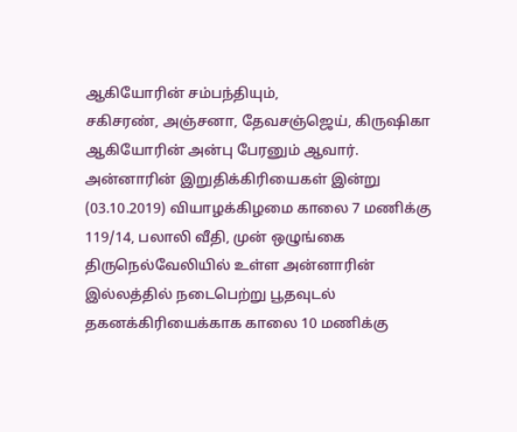ஆகியோரின் சம்பந்தியும்,
சகிசரண், அஞ்சனா, தேவசஞ்ஜெய், கிருஷிகா ஆகியோரின் அன்பு பேரனும் ஆவார்.
அன்னாரின் இறுதிக்கிரியைகள் இன்று (03.10.2019) வியாழக்கிழமை காலை 7 மணிக்கு 119/14, பலாலி வீதி, முன் ஒழுங்கை திருநெல்வேலியில் உள்ள அன்னாரின் இல்லத்தில் நடைபெற்று பூதவுடல் தகனக்கிரியைக்காக காலை 10 மணிக்கு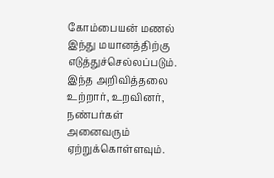கோம்பையன் மணல் இந்து மயானத்திற்கு எடுத்துச்செல்லப்படும்.
இந்த அறிவித்தலை உற்றார், உறவினர், நண்பர்கள் அனைவரும் ஏற்றுக்கொள்ளவும்.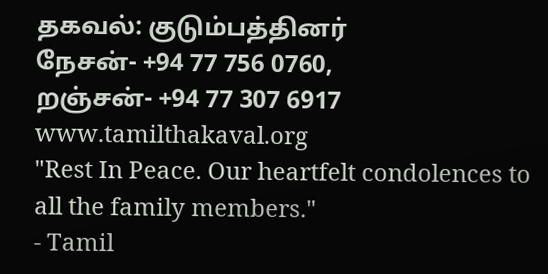தகவல்: குடும்பத்தினர்
நேசன்- +94 77 756 0760,
றஞ்சன்- +94 77 307 6917
www.tamilthakaval.org
"Rest In Peace. Our heartfelt condolences to all the family members."
- Tamil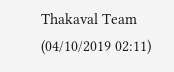Thakaval Team (04/10/2019 02:11)